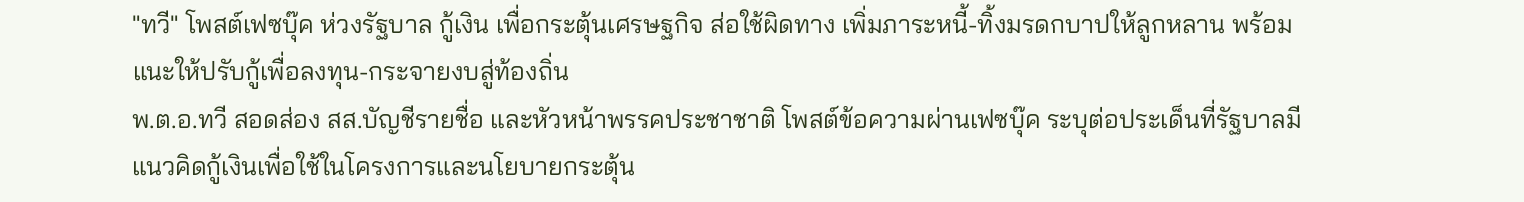"ทวี" โพสต์เฟซบุ๊ค ห่วงรัฐบาล กู้เงิน เพื่อกระตุ้นเศรษฐกิจ ส่อใช้ผิดทาง เพิ่มภาระหนี้-ทิ้งมรดกบาปให้ลูกหลาน พร้อมแนะให้ปรับกู้เพื่อลงทุน-กระจายงบสู่ท้องถิ่น
พ.ต.อ.ทวี สอดส่อง สส.บัญชีรายชื่อ และหัวหน้าพรรคประชาชาติ โพสต์ข้อความผ่านเฟซบุ๊ค ระบุต่อประเด็นที่รัฐบาลมีแนวคิดกู้เงินเพื่อใช้ในโครงการและนโยบายกระตุ้น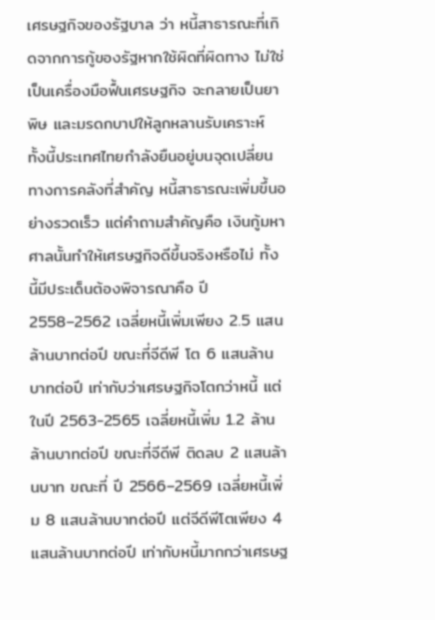เศรษฐกิจของรัฐบาล ว่า หนี้สาธารณะที่เกิดจากการกู้ของรัฐหากใช้ผิดที่ผิดทาง ไม่ใช่เป็นเครื่องมือฟื้นเศรษฐกิจ จะกลายเป็นยาพิษ และมรดกบาปให้ลูกหลานรับเคราะห์ ทั้งนี้ประเทศไทยกำลังยืนอยู่บนจุดเปลี่ยนทางการคลังที่สำคัญ หนี้สาธารณะเพิ่มขึ้นอย่างรวดเร็ว แต่คำถามสำคัญคือ เงินกู้มหาศาลนั้นทำให้เศรษฐกิจดีขึ้นจริงหรือไม่ ทั้งนี้มีประเด็นต้องพิจารณาคือ ปี 2558–2562 เฉลี่ยหนี้เพิ่มเพียง 2.5 แสนล้านบาทต่อปี ขณะที่จีดีพี โต 6 แสนล้านบาทต่อปี เท่ากับว่าเศรษฐกิจโตกว่าหนี้ แต่ในปี 2563-2565 เฉลี่ยหนี้เพิ่ม 1.2 ล้านล้านบาทต่อปี ขณะที่จีดีพี ติดลบ 2 แสนล้านบาท ขณะที่ ปี 2566–2569 เฉลี่ยหนี้เพิ่ม 8 แสนล้านบาทต่อปี แต่จีดีพีโตเพียง 4 แสนล้านบาทต่อปี เท่ากับหนี้มากกว่าเศรษฐ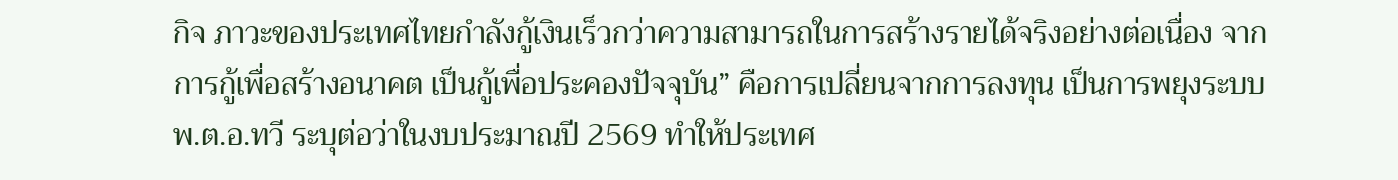กิจ ภาวะของประเทศไทยกำลังกู้เงินเร็วกว่าความสามารถในการสร้างรายได้จริงอย่างต่อเนื่อง จากการกู้เพื่อสร้างอนาคต เป็นกู้เพื่อประคองปัจจุบัน” คือการเปลี่ยนจากการลงทุน เป็นการพยุงระบบ
พ.ต.อ.ทวี ระบุต่อว่าในงบประมาณปี 2569 ทำให้ประเทศ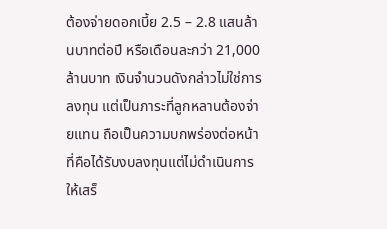ต้องจ่ายดอกเบี้ย 2.5 – 2.8 แสนล้านบาทต่อปี หรือเดือนละกว่า 21,000 ล้านบาท เงินจำนวนดังกล่าวไม่ใช่การลงทุน แต่เป็นภาระที่ลูกหลานต้องจ่ายแทน ถือเป็นความบกพร่องต่อหน้าที่คือได้รับงบลงทุนแต่ไม่ดำเนินการให้เสร็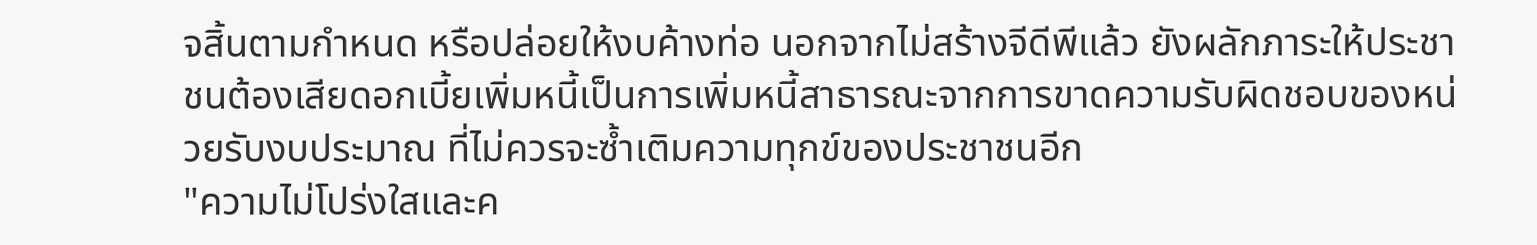จสิ้นตามกำหนด หรือปล่อยให้งบค้างท่อ นอกจากไม่สร้างจีดีพีแล้ว ยังผลักภาระให้ประชาชนต้องเสียดอกเบี้ยเพิ่มหนี้เป็นการเพิ่มหนี้สาธารณะจากการขาดความรับผิดชอบของหน่วยรับงบประมาณ ที่ไม่ควรจะซ้ำเติมความทุกข์ของประชาชนอีก
"ความไม่โปร่งใสและค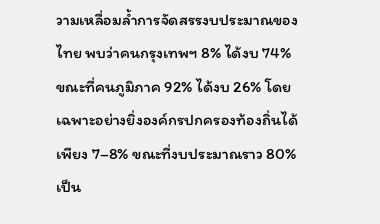วามเหลื่อมล้ำการจัดสรรงบประมาณของไทย พบว่าคนกรุงเทพฯ 8% ได้งบ 74% ขณะที่คนภูมิภาค 92% ได้งบ 26% โดยเฉพาะอย่างยิ่งองค์กรปกครองท้องถิ่นได้เพียง 7–8% ขณะที่งบประมาณราว 80% เป็น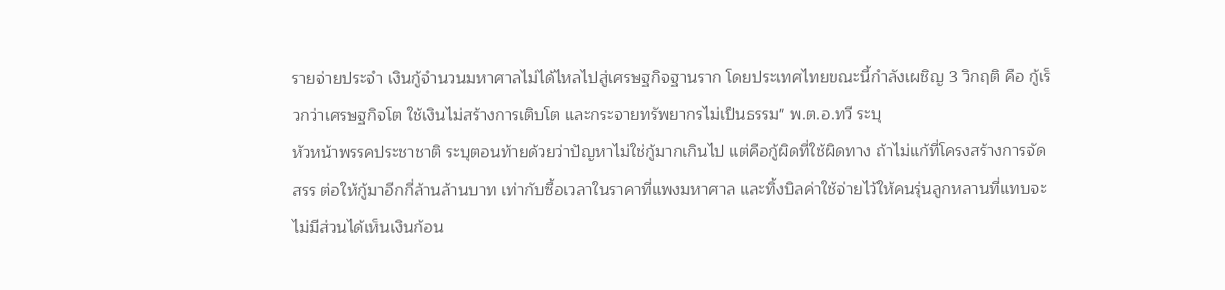รายจ่ายประจำ เงินกู้จำนวนมหาศาลไม่ได้ไหลไปสู่เศรษฐกิจฐานราก โดยประเทศไทยขณะนี้กำลังเผชิญ 3 วิกฤติ คือ กู้เร็วกว่าเศรษฐกิจโต ใช้เงินไม่สร้างการเติบโต และกระจายทรัพยากรไม่เป็นธรรม" พ.ต.อ.ทวี ระบุ
หัวหน้าพรรคประชาชาติ ระบุตอนท้ายด้วยว่าปัญหาไม่ใช่กู้มากเกินไป แต่คือกู้ผิดที่ใช้ผิดทาง ถ้าไม่แก้ที่โครงสร้างการจัดสรร ต่อให้กู้มาอีกกี่ล้านล้านบาท เท่ากับซื้อเวลาในราคาที่แพงมหาศาล และทิ้งบิลค่าใช้จ่ายไว้ให้คนรุ่นลูกหลานที่แทบจะไม่มีส่วนได้เห็นเงินก้อน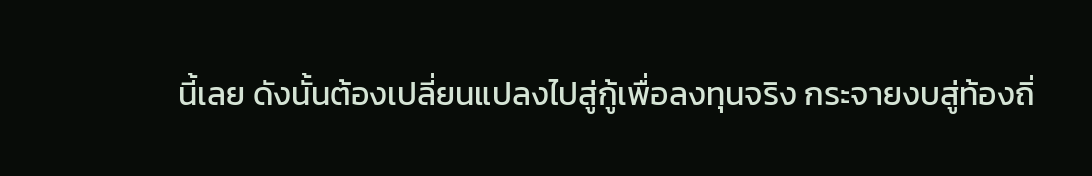นี้เลย ดังนั้นต้องเปลี่ยนแปลงไปสู่กู้เพื่อลงทุนจริง กระจายงบสู่ท้องถิ่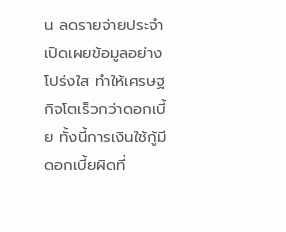น ลดรายจ่ายประจำ เปิดเผยข้อมูลอย่างโปร่งใส ทำให้เศรษฐกิจโตเร็วกว่าดอกเบี้ย ทั้งนี้การเงินใช้กู้มีดอกเบี้ยผิดที่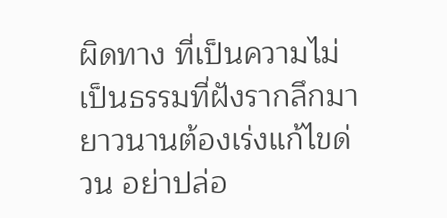ผิดทาง ที่เป็นความไม่เป็นธรรมที่ฝังรากลึกมายาวนานต้องเร่งแก้ไขด่วน อย่าปล่อ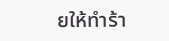ยให้ทำร้า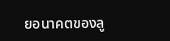ยอนาคตของลู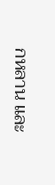กหลาน และ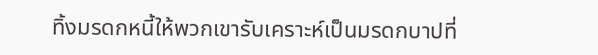ทิ้งมรดกหนี้ให้พวกเขารับเคราะห์เป็นมรดกบาปที่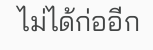ไม่ได้ก่ออีก